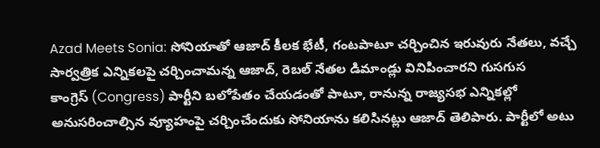Azad Meets Sonia: సోనియాతో ఆజాద్ కీలక భేటీ, గంటపాటూ చర్చించిన ఇరువురు నేతలు, వచ్చే సార్వత్రిక ఎన్నికలపై చర్చించామన్న ఆజాద్, రెబల్ నేతల డిమాండ్లు వినిపించారని గుసగుస
కాంగ్రెస్ (Congress) పార్టీని బలోపేతం చేయడంతో పాటూ, రానున్న రాజ్యసభ ఎన్నికల్లో అనుసరించాల్సిన వ్యూహంపై చర్చించేందుకు సోనియాను కలిసినట్లు ఆజాద్ తెలిపారు. పార్టీలో అటు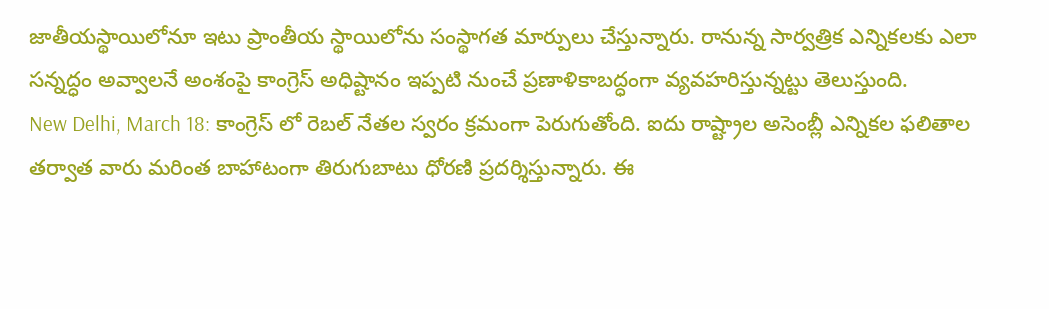జాతీయస్థాయిలోనూ ఇటు ప్రాంతీయ స్థాయిలోను సంస్థాగత మార్పులు చేస్తున్నారు. రానున్న సార్వత్రిక ఎన్నికలకు ఎలా సన్నద్ధం అవ్వాలనే అంశంపై కాంగ్రెస్ అధిష్టానం ఇప్పటి నుంచే ప్రణాళికాబద్ధంగా వ్యవహరిస్తున్నట్టు తెలుస్తుంది.
New Delhi, March 18: కాంగ్రెస్ లో రెబల్ నేతల స్వరం క్రమంగా పెరుగుతోంది. ఐదు రాష్ట్రాల అసెంబ్లీ ఎన్నికల ఫలితాల తర్వాత వారు మరింత బాహాటంగా తిరుగుబాటు ధోరణి ప్రదర్శిస్తున్నారు. ఈ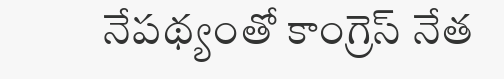నేపథ్యంతో కాంగ్రెస్ నేత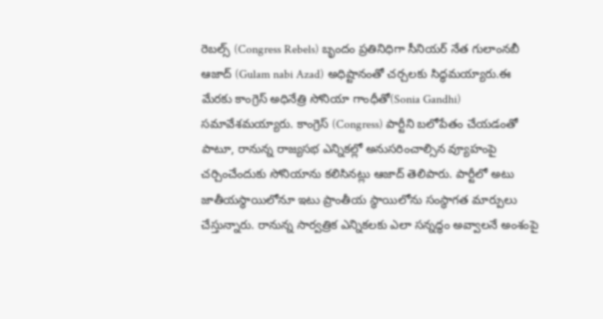రెబల్స్ (Congress Rebels) బృందం ప్రతినిధిగా సీనియర్ నేత గులాంనబీ ఆజాద్ (Gulam nabi Azad) అధిష్టానంతో చర్చలకు సిద్ధమయ్యారు.ఈ మేరకు కాంగ్రెస్ అధినేత్రి సోనియా గాంధీతో(Sonia Gandhi) సమావేశమయ్యారు. కాంగ్రెస్ (Congress) పార్టీని బలోపేతం చేయడంతో పాటూ, రానున్న రాజ్యసభ ఎన్నికల్లో అనుసరించాల్సిన వ్యూహంపై చర్చించేందుకు సోనియాను కలిసినట్లు ఆజాద్ తెలిపారు. పార్టీలో అటు జాతీయస్థాయిలోనూ ఇటు ప్రాంతీయ స్థాయిలోను సంస్థాగత మార్పులు చేస్తున్నారు. రానున్న సార్వత్రిక ఎన్నికలకు ఎలా సన్నద్ధం అవ్వాలనే అంశంపై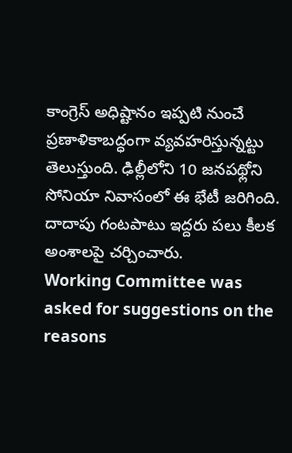కాంగ్రెస్ అధిష్టానం ఇప్పటి నుంచే ప్రణాళికాబద్ధంగా వ్యవహరిస్తున్నట్టు తెలుస్తుంది. ఢిల్లీలోని 10 జనపథ్లోని సోనియా నివాసంలో ఈ భేటీ జరిగింది. దాదాపు గంటపాటు ఇద్దరు పలు కీలక అంశాలపై చర్చించారు.
Working Committee was asked for suggestions on the reasons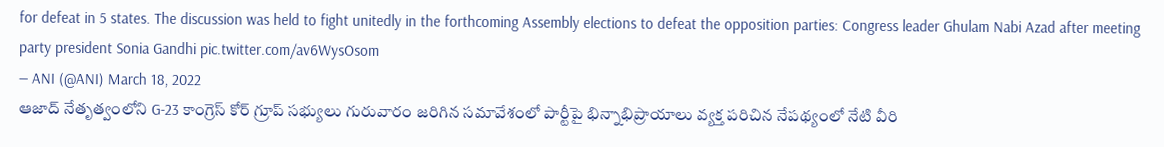for defeat in 5 states. The discussion was held to fight unitedly in the forthcoming Assembly elections to defeat the opposition parties: Congress leader Ghulam Nabi Azad after meeting party president Sonia Gandhi pic.twitter.com/av6WysOsom
— ANI (@ANI) March 18, 2022
ఆజాద్ నేతృత్వంలోని G-23 కాంగ్రెస్ కోర్ గ్రూప్ సభ్యులు గురువారం జరిగిన సమావేశంలో పార్టీపై భిన్నాభిప్రాయాలు వ్యక్త పరిచిన నేపథ్యంలో నేటి వీరి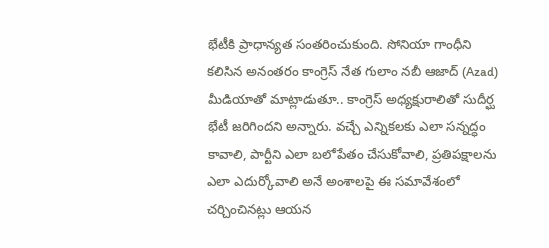భేటీకి ప్రాధాన్యత సంతరించుకుంది. సోనియా గాంధీని కలిసిన అనంతరం కాంగ్రెస్ నేత గులాం నబీ ఆజాద్ (Azad) మీడియాతో మాట్లాడుతూ.. కాంగ్రెస్ అధ్యక్షురాలితో సుదీర్ఘ భేటీ జరిగిందని అన్నారు. వచ్చే ఎన్నికలకు ఎలా సన్నద్ధం కావాలి, పార్టీని ఎలా బలోపేతం చేసుకోవాలి, ప్రతిపక్షాలను ఎలా ఎదుర్కోవాలి అనే అంశాలపై ఈ సమావేశంలో చర్చించినట్లు ఆయన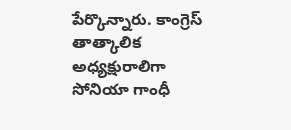పేర్కొన్నారు. కాంగ్రెస్ తాత్కాలిక అధ్యక్షురాలిగా సోనియా గాంధీ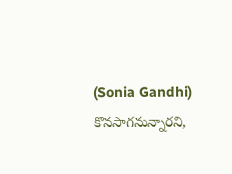(Sonia Gandhi) కొనసాగనున్నారని,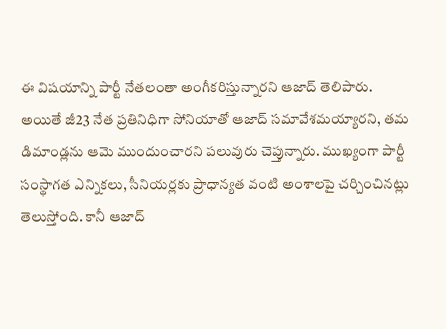ఈ విషయాన్ని పార్టీ నేతలంతా అంగీకరిస్తున్నారని ఆజాద్ తెలిపారు.
అయితే జీ23 నేత ప్రతినిధిగా సోనియాతో ఆజాద్ సమావేశమయ్యారని, తమ డిమాండ్లను ఆమె ముందుంచారని పలువురు చెప్తున్నారు. ముఖ్యంగా పార్టీ సంస్థాగత ఎన్నికలు, సీనియర్లకు ప్రాధాన్యత వంటి అంశాలపై చర్చించినట్లు తెలుస్తోంది. కానీ ఆజాద్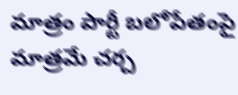మాత్రం పార్టీ బలోపేతంపై మాత్రమే చర్చ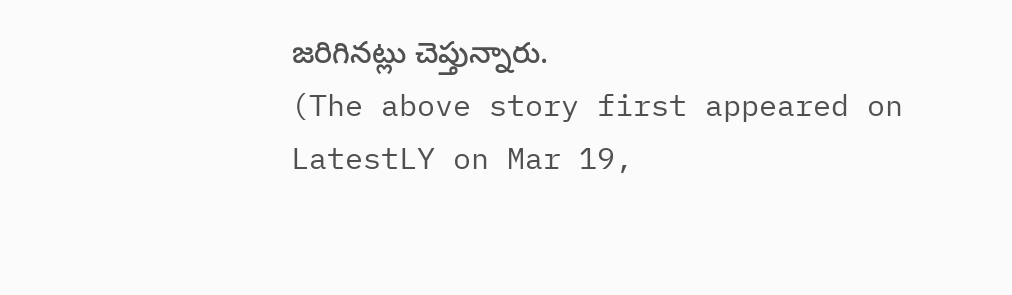జరిగినట్లు చెప్తున్నారు.
(The above story first appeared on LatestLY on Mar 19,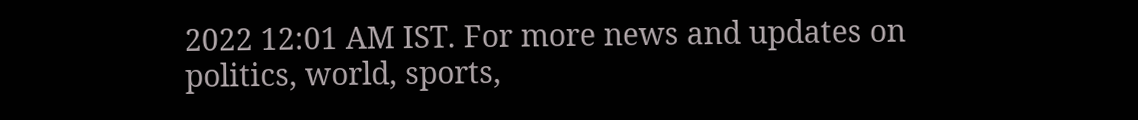2022 12:01 AM IST. For more news and updates on politics, world, sports,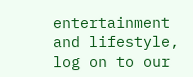entertainment and lifestyle, log on to our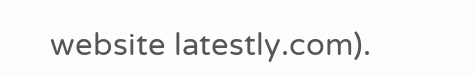website latestly.com).